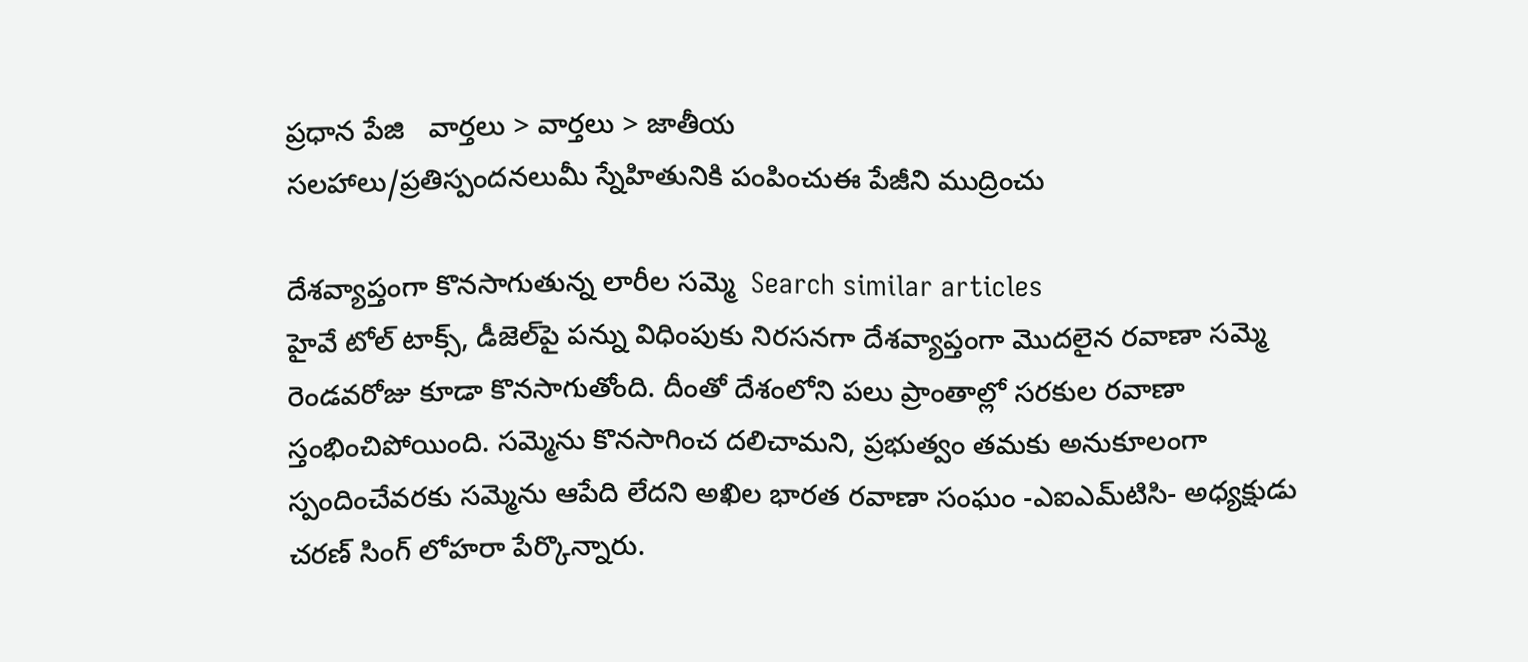ప్రధాన పేజి   వార్తలు > వార్తలు > జాతీయ
సలహాలు/ప్రతిస్పందనలుమీ స్నేహితునికి పంపించుఈ పేజీని ముద్రించు

దేశవ్యాప్తంగా కొనసాగుతున్న లారీల సమ్మె  Search similar articles
హైవే టోల్ టాక్స్, డీజెల్‌పై పన్ను విధింపుకు నిరసనగా దేశవ్యాప్తంగా మొదలైన రవాణా సమ్మె రెండవరోజు కూడా కొనసాగుతోంది. దీంతో దేశంలోని పలు ప్రాంతాల్లో సరకుల రవాణా స్తంభించిపోయింది. సమ్మెను కొనసాగించ దలిచామని, ప్రభుత్వం తమకు అనుకూలంగా స్పందించేవరకు సమ్మెను ఆపేది లేదని అఖిల భారత రవాణా సంఘం -ఎఐఎమ్‌టిసి- అధ్యక్షుడు చరణ్ సింగ్ లోహరా పేర్కొన్నారు.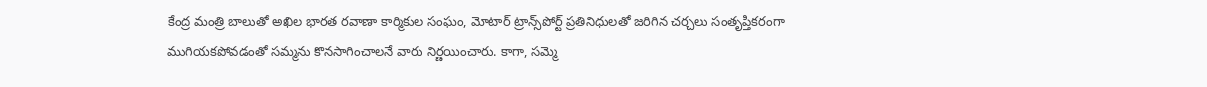కేంద్ర మంత్రి బాలుతో అఖిల భారత రవాణా కార్మికుల సంఘం, మోటార్ ట్రాన్స్‌పోర్ట్ ప్రతినిధులతో జరిగిన చర్చలు సంతృప్తికరంగా ముగియకపోవడంతో సమ్మను కొనసాగించాలనే వారు నిర్ణయించారు. కాగా, సమ్మె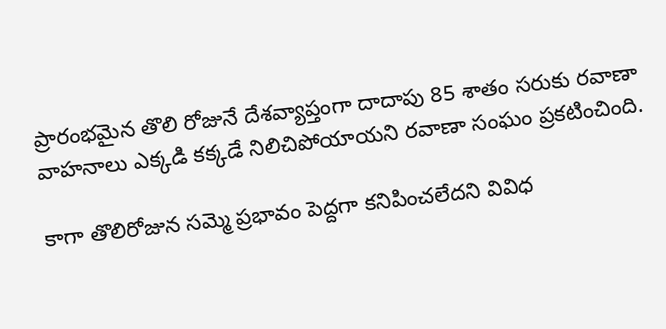ప్రారంభమైన తొలి రోజునే దేశవ్యాప్తంగా దాదాపు 85 శాతం సరుకు రవాణా వాహనాలు ఎక్కడి కక్కడే నిలిచిపోయాయని రవాణా సంఘం ప్రకటించింది.

కాగా తొలిరోజున సమ్మె ప్రభావం పెద్దగా కనిపించలేదని వివిధ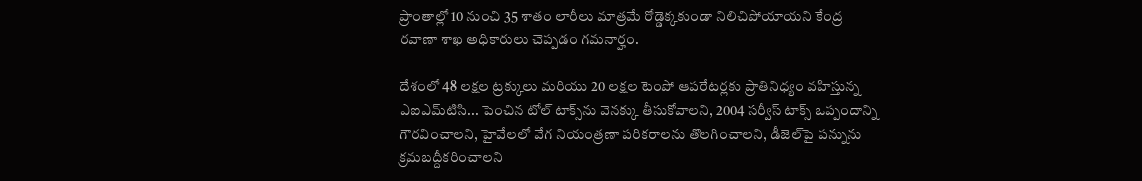ప్రాంతాల్లో 10 నుంచి 35 శాతం లారీలు మాత్రమే రోడ్డెక్కకుండా నిలిచిపోయాయని కేంద్ర రవాణా శాఖ అధికారులు చెప్పడం గమనార్హం.

దేశంలో 48 లక్షల ట్రక్కులు మరియు 20 లక్షల టెంపో ఆపరేటర్లకు ప్రాతినిధ్యం వహిస్తున్న ఎఐఎమ్‌టిసి... పెంచిన టోల్ టాక్స్‌ను వెనక్కు తీసుకోవాలని, 2004 సర్వీస్ టాక్స్ ఒప్పందాన్ని గౌరవించాలని, హైవేలలో వేగ నియంత్రణా పరికరాలను తొలగించాలని, డీజెల్‌పై పన్నును క్రమబద్దీకరించాలని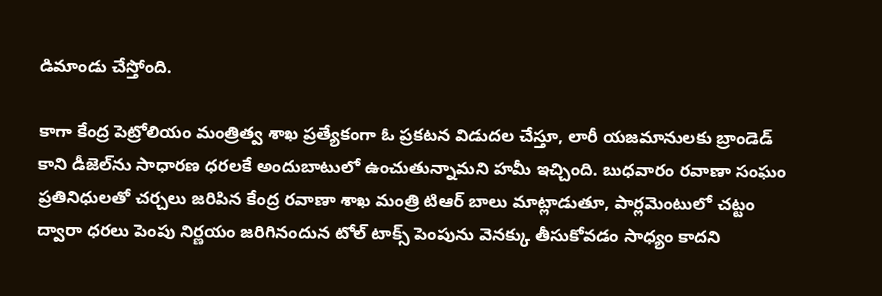డిమాండు చేస్తోంది.

కాగా కేంద్ర పెట్రోలియం మంత్రిత్వ శాఖ ప్రత్యేకంగా ఓ ప్రకటన విడుదల చేస్తూ, లారీ యజమానులకు బ్రాండెడ్ కాని డీజెల్‌ను సాధారణ ధరలకే అందుబాటులో ఉంచుతున్నామని హమీ ఇచ్చింది. బుధవారం రవాణా సంఘం ప్రతినిధులతో చర్చలు జరిపిన కేంద్ర రవాణా శాఖ మంత్రి టిఆర్ బాలు మాట్లాడుతూ, పార్లమెంటులో చట్టం ద్వారా ధరలు పెంపు నిర్ణయం జరిగినందున టోల్ టాక్స్ పెంపును వెనక్కు తీసుకోవడం సాధ్యం కాదని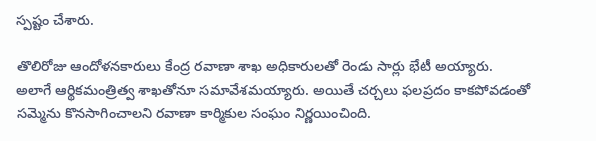స్పష్టం చేశారు.

తొలిరోజు ఆందోళనకారులు కేంద్ర రవాణా శాఖ అధికారులతో రెండు సార్లు భేటీ అయ్యారు. అలాగే ఆర్థికమంత్రిత్వ శాఖతోనూ సమావేశమయ్యారు. అయితే చర్చలు ఫలప్రదం కాకపోవడంతో సమ్మెను కొనసాగించాలని రవాణా కార్మికుల సంఘం నిర్ణయించింది.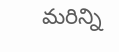మరిన్ని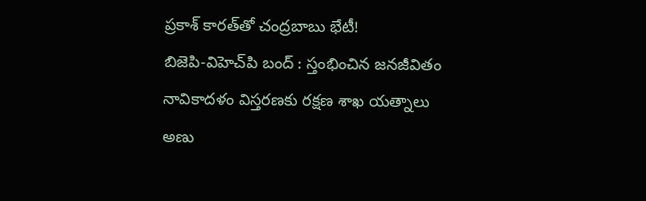ప్రకాశ్ కారత్‌తో చంద్రబాబు భేటీ!
బిజెపి-విహెచ్‌పి బంద్ : స్తంభించిన జనజీవితం
నావికాదళం విస్తరణకు రక్షణ శాఖ యత్నాలు
అణు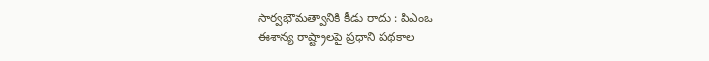సార్వభౌమత్వానికి కీడు రాదు : పిఎంఒ
ఈశాన్య రాష్ట్రాలపై ప్రధాని పథకాల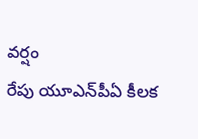వర్షం
రేపు యూఎన్‌పీఏ కీలక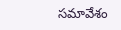సమావేశం